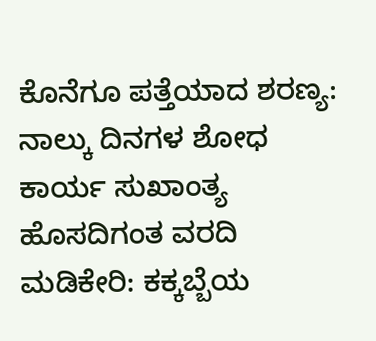ಕೊನೆಗೂ ಪತ್ತೆಯಾದ ಶರಣ್ಯ: ನಾಲ್ಕು ದಿನಗಳ ಶೋಧ ಕಾರ್ಯ ಸುಖಾಂತ್ಯ
ಹೊಸದಿಗಂತ ವರದಿ ಮಡಿಕೇರಿ: ಕಕ್ಕಬ್ಬೆಯ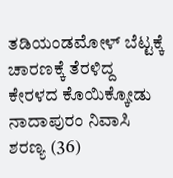ತಡಿಯಂಡಮೋಳ್ ಬೆಟ್ಟಕ್ಕೆ ಚಾರಣಕ್ಕೆ ತೆರಳಿದ್ದ ಕೇರಳದ ಕೊಯಿಕ್ಕೋಡು ನಾದಾಪುರಂ ನಿವಾಸಿ ಶರಣ್ಯ (36)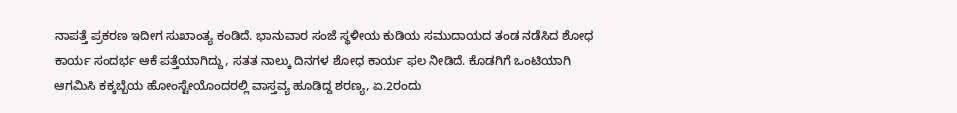ನಾಪತ್ತೆ ಪ್ರಕರಣ ಇದೀಗ ಸುಖಾಂತ್ಯ ಕಂಡಿದೆ. ಭಾನುವಾರ ಸಂಜೆ ಸ್ಥಳೀಯ ಕುಡಿಯ ಸಮುದಾಯದ ತಂಡ ನಡೆಸಿದ ಶೋಧ ಕಾರ್ಯ ಸಂದರ್ಭ ಆಕೆ ಪತ್ತೆಯಾಗಿದ್ದು, ಸತತ ನಾಲ್ಕು ದಿನಗಳ ಶೋಧ ಕಾರ್ಯ ಫಲ ನೀಡಿದೆ. ಕೊಡಗಿಗೆ ಒಂಟಿಯಾಗಿ ಆಗಮಿಸಿ ಕಕ್ಕಬ್ಬೆಯ ಹೋಂಸ್ಟೇಯೊಂದರಲ್ಲಿ ವಾಸ್ತವ್ಯ ಹೂಡಿದ್ದ ಶರಣ್ಯ, ಏ.2ರಂದು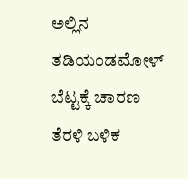ಅಲ್ಲಿನ ತಡಿಯಂಡಮೋಳ್ ಬೆಟ್ಟಕ್ಕೆ ಚಾರಣ ತೆರಳಿ ಬಳಿಕ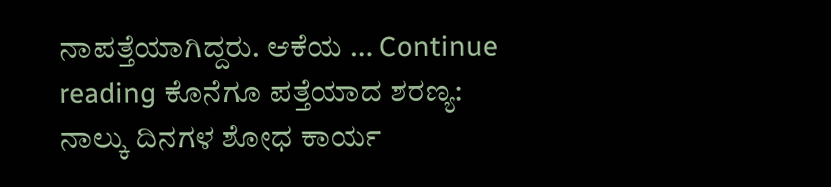ನಾಪತ್ತೆಯಾಗಿದ್ದರು. ಆಕೆಯ … Continue reading ಕೊನೆಗೂ ಪತ್ತೆಯಾದ ಶರಣ್ಯ: ನಾಲ್ಕು ದಿನಗಳ ಶೋಧ ಕಾರ್ಯ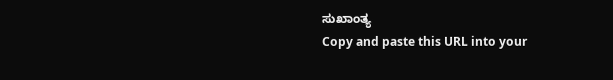ಸುಖಾಂತ್ಯ
Copy and paste this URL into your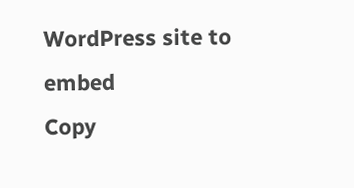WordPress site to embed
Copy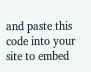and paste this code into your site to embed